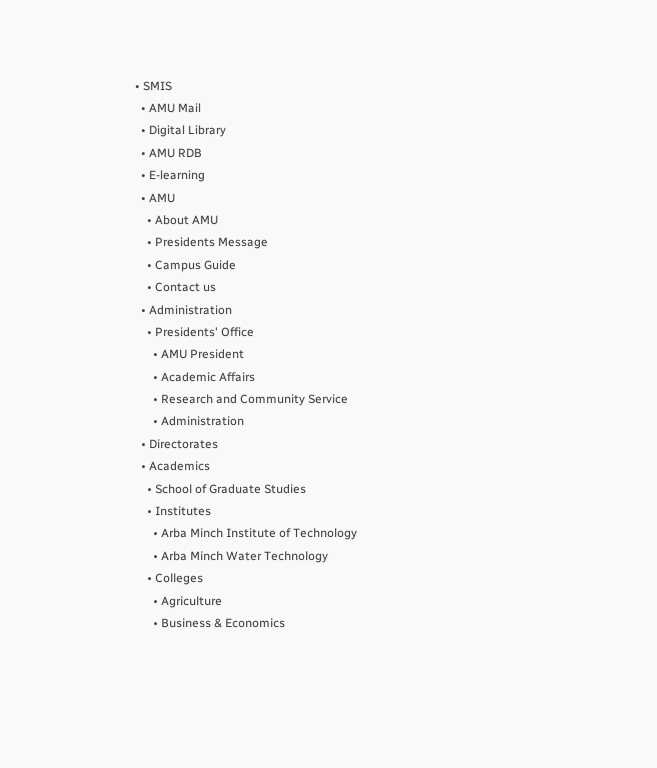• SMIS
  • AMU Mail
  • Digital Library
  • AMU RDB
  • E-learning
  • AMU
    • About AMU
    • Presidents Message
    • Campus Guide
    • Contact us
  • Administration
    • Presidents' Office
      • AMU President
      • Academic Affairs
      • Research and Community Service
      • Administration
  • Directorates
  • Academics
    • School of Graduate Studies
    • Institutes
      • Arba Minch Institute of Technology
      • Arba Minch Water Technology
    • Colleges
      • Agriculture
      • Business & Economics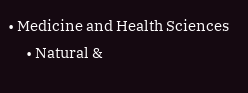• Medicine and Health Sciences
      • Natural &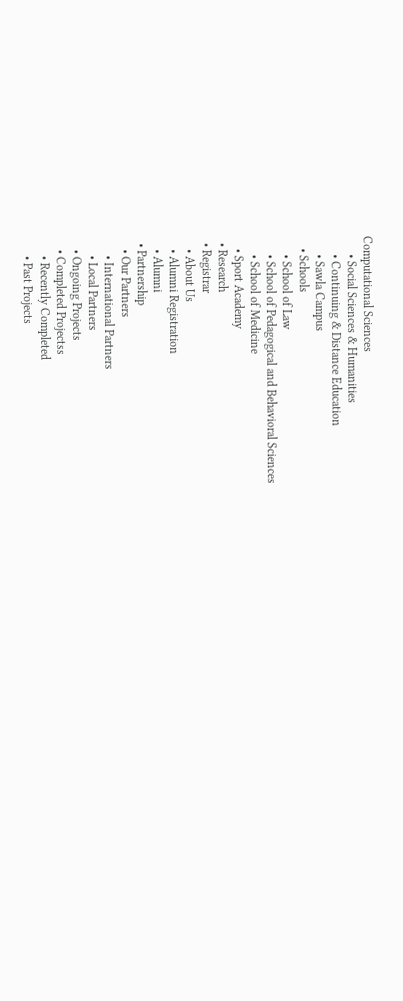Computational Sciences
      • Social Sciences & Humanities
      • Continuing & Distance Education
      • Sawla Campus
    • Schools
      • School of Law
      • School of Pedagogical and Behavioral Sciences
      • School of Medicine
    • Sport Academy
  • Research
  • Registrar
    • About Us
    • Alumni Registration
    • Alumni
  • Partnership
    • Our Partners
      • International Partners
      • Local Partners
    • Ongoing Projects
    • Completed Projectss
      • Recently Completed
      • Past Projects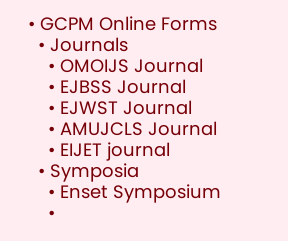• GCPM Online Forms
  • Journals
    • OMOIJS Journal
    • EJBSS Journal
    • EJWST Journal
    • AMUJCLS Journal
    • EIJET journal
  • Symposia
    • Enset Symposium
    •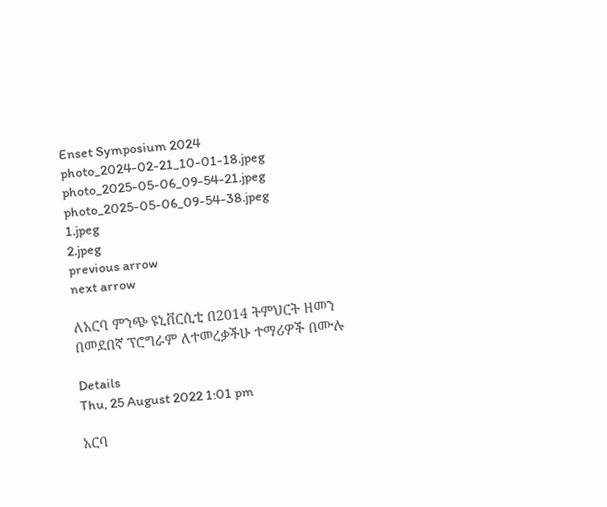Enset Symposium 2024
photo_2024-02-21_10-01-18.jpeg
photo_2025-05-06_09-54-21.jpeg
photo_2025-05-06_09-54-38.jpeg
1.jpeg
2.jpeg
previous arrow
next arrow

ለአርባ ምንጭ ዩኒቨርሲቲ በ2014 ትምህርት ዘመን በመደበኛ ፕሮግራም ለተመረቃችሁ ተማሪዎች በሙሉ

Details
Thu, 25 August 2022 1:01 pm

አርባ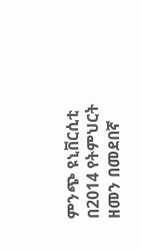ምንጭ ዩኒቨርሲቲ በ2014 የትምህርት ዘመን በመደበኛ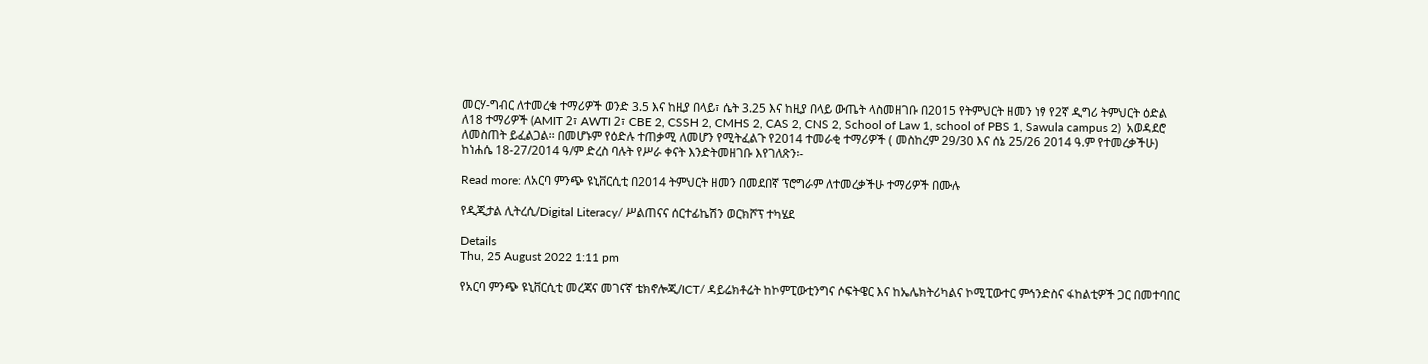መርሃ-ግብር ለተመረቁ ተማሪዎች ወንድ 3.5 እና ከዚያ በላይ፣ ሴት 3.25 እና ከዚያ በላይ ውጤት ላስመዘገቡ በ2015 የትምህርት ዘመን ነፃ የ2ኛ ዲግሪ ትምህርት ዕድል ለ18 ተማሪዎች (AMIT 2፣ AWTI 2፣ CBE 2, CSSH 2, CMHS 2, CAS 2, CNS 2, School of Law 1, school of PBS 1, Sawula campus 2)  አወዳደሮ ለመስጠት ይፈልጋል፡፡ በመሆኑም የዕድሉ ተጠቃሚ ለመሆን የሚትፈልጉ የ2014 ተመራቂ ተማሪዎች ( መስከረም 29/30 እና ሰኔ 25/26 2014 ዓ.ም የተመረቃችሁ) ከነሐሴ 18-27/2014 ዓ/ም ድረስ ባሉት የሥራ ቀናት እንድትመዘገቡ እየገለጽን፡-

Read more: ለአርባ ምንጭ ዩኒቨርሲቲ በ2014 ትምህርት ዘመን በመደበኛ ፕሮግራም ለተመረቃችሁ ተማሪዎች በሙሉ

የዲጂታል ሊትረሲ/Digital Literacy/ ሥልጠናና ሰርተፊኬሽን ወርክሾፕ ተካሄደ

Details
Thu, 25 August 2022 1:11 pm

የአርባ ምንጭ ዩኒቨርሲቲ መረጃና መገናኛ ቴክኖሎጂ/ICT/ ዳይሬክቶሬት ከኮምፒውቲንግና ሶፍትዌር እና ከኤሌክትሪካልና ኮሚፒውተር ምኅንድስና ፋከልቲዎች ጋር በመተባበር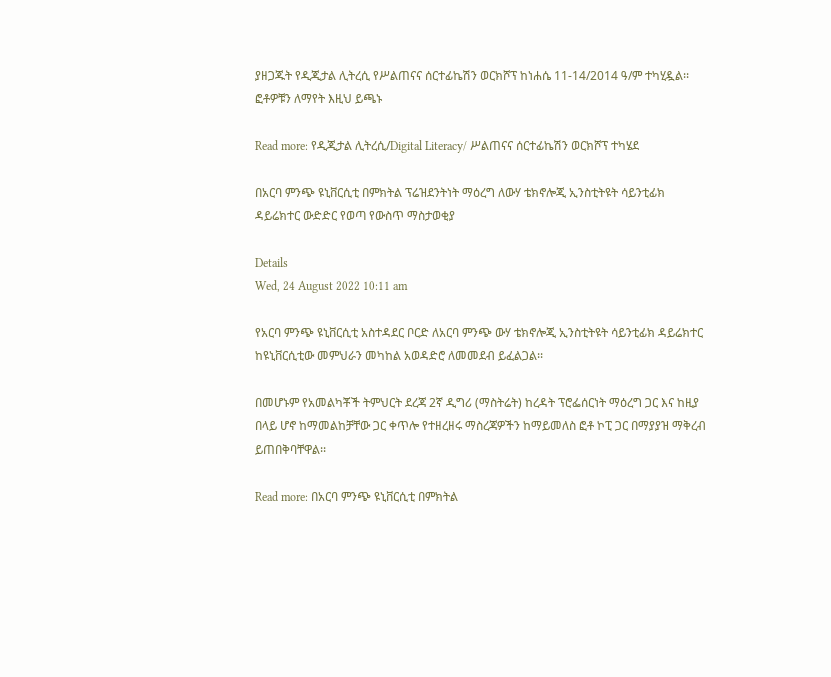ያዘጋጁት የዲጂታል ሊትረሲ የሥልጠናና ሰርተፊኬሽን ወርክሾፕ ከነሐሴ 11-14/2014 ዓ/ም ተካሂዷል፡፡ ፎቶዎቹን ለማየት እዚህ ይጫኑ

Read more: የዲጂታል ሊትረሲ/Digital Literacy/ ሥልጠናና ሰርተፊኬሽን ወርክሾፕ ተካሄደ

በአርባ ምንጭ ዩኒቨርሲቲ በምክትል ፕሬዝደንትነት ማዕረግ ለውሃ ቴክኖሎጂ ኢንስቲትዩት ሳይንቲፊክ ዳይሬክተር ውድድር የወጣ የውስጥ ማስታወቂያ

Details
Wed, 24 August 2022 10:11 am

የአርባ ምንጭ ዩኒቨርሲቲ አስተዳደር ቦርድ ለአርባ ምንጭ ውሃ ቴክኖሎጂ ኢንስቲትዩት ሳይንቲፊክ ዳይሬክተር ከዩኒቨርሲቲው መምህራን መካከል አወዳድሮ ለመመደብ ይፈልጋል፡፡

በመሆኑም የአመልካቾች ትምህርት ደረጃ 2ኛ ዲግሪ (ማስትሬት) ከረዳት ፕሮፌሰርነት ማዕረግ ጋር እና ከዚያ በላይ ሆኖ ከማመልከቻቸው ጋር ቀጥሎ የተዘረዘሩ ማስረጃዎችን ከማይመለስ ፎቶ ኮፒ ጋር በማያያዝ ማቅረብ ይጠበቅባቸዋል፡፡

Read more: በአርባ ምንጭ ዩኒቨርሲቲ በምክትል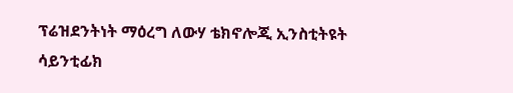ፕሬዝደንትነት ማዕረግ ለውሃ ቴክኖሎጂ ኢንስቲትዩት ሳይንቲፊክ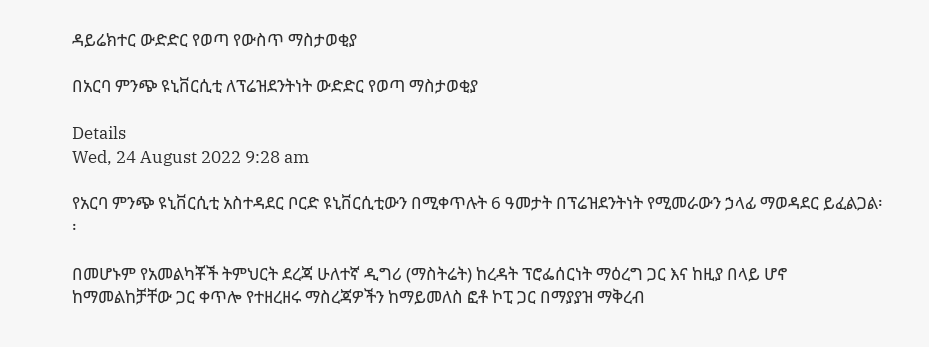ዳይሬክተር ውድድር የወጣ የውስጥ ማስታወቂያ

በአርባ ምንጭ ዩኒቨርሲቲ ለፕሬዝደንትነት ውድድር የወጣ ማስታወቂያ

Details
Wed, 24 August 2022 9:28 am

የአርባ ምንጭ ዩኒቨርሲቲ አስተዳደር ቦርድ ዩኒቨርሲቲውን በሚቀጥሉት 6 ዓመታት በፕሬዝደንትነት የሚመራውን ኃላፊ ማወዳደር ይፈልጋል፡፡

በመሆኑም የአመልካቾች ትምህርት ደረጃ ሁለተኛ ዲግሪ (ማስትሬት) ከረዳት ፕሮፌሰርነት ማዕረግ ጋር እና ከዚያ በላይ ሆኖ ከማመልከቻቸው ጋር ቀጥሎ የተዘረዘሩ ማስረጃዎችን ከማይመለስ ፎቶ ኮፒ ጋር በማያያዝ ማቅረብ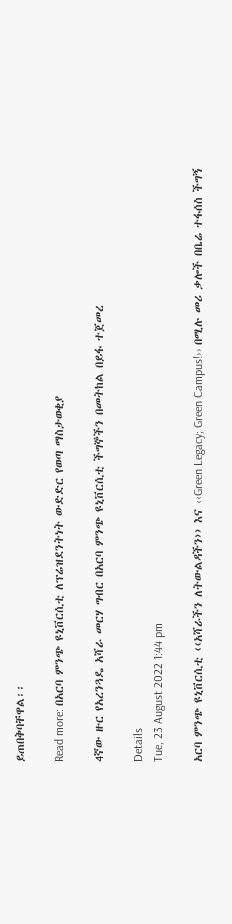ይጠበቅባቸዋል፡፡

Read more: በአርባ ምንጭ ዩኒቨርሲቲ ለፕሬዝደንትነት ውድድር የወጣ ማስታወቂያ

4ኛው ዙር የአረንጓዴ አሻራ መርሃ ግብር በአርባ ምንጭ ዩኒቨርሲቲ ችግኞችን በመትከል በይፋ ተጀመረ

Details
Tue, 23 August 2022 1:44 pm

አርባ ምንጭ ዩኒቨርሲቲ ‹‹አሻራችን ለትውልዳችን›› እና ‹‹Green Legacy; Green Campus!›› በሚሉ መሪ ቃሎች በቤሬ ተፋሰስ ችግኝ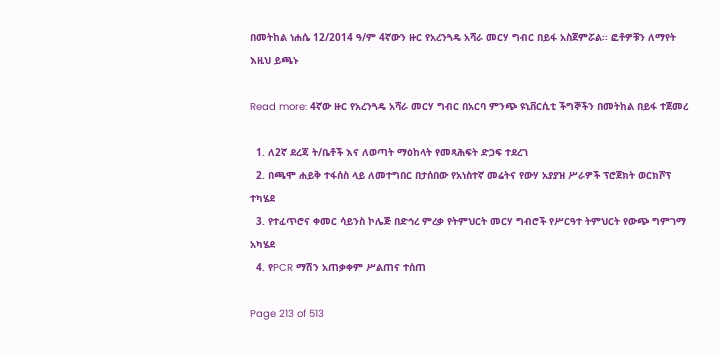በመትከል ነሐሴ 12/2014 ዓ/ም 4ኛውን ዙር የአረንጓዴ አሻራ መርሃ ግብር በይፋ አስጀምሯል፡፡ ፎቶዎቹን ለማየት እዚህ ይጫኑ

Read more: 4ኛው ዙር የአረንጓዴ አሻራ መርሃ ግብር በአርባ ምንጭ ዩኒቨርሲቲ ችግኞችን በመትከል በይፋ ተጀመረ

  1. ለ2ኛ ደረጃ ት/ቤቶች እና ለወጣት ማዕከላት የመጻሕፍት ድጋፍ ተደረገ
  2. በጫሞ ሐይቅ ተፋሰስ ላይ ለመተግበር በታሰበው የአነስተኛ መሬትና የውሃ አያያዝ ሥራዎች ፕሮጀክት ወርክሾፕ ተካሄደ
  3. የተፈጥሮና ቀመር ሳይንስ ኮሌጅ በድኅረ ምረቃ የትምህርት መርሃ ግብሮች የሥርዓተ ትምህርት የውጭ ግምገማ አካሄደ
  4. የPCR ማሽን አጠቃቀም ሥልጠና ተሰጠ

Page 213 of 513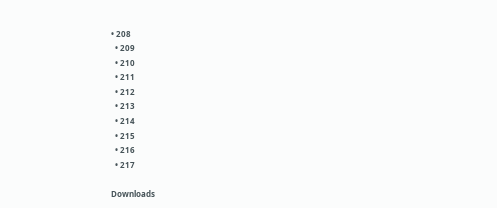• 208
  • 209
  • 210
  • 211
  • 212
  • 213
  • 214
  • 215
  • 216
  • 217

Downloads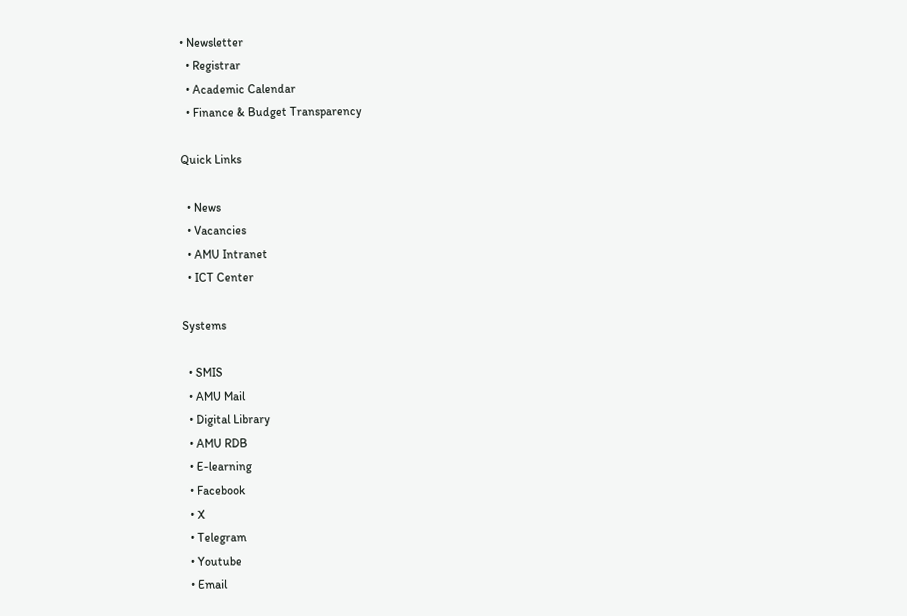• Newsletter
  • Registrar
  • Academic Calendar
  • Finance & Budget Transparency

Quick Links

  • News
  • Vacancies
  • AMU Intranet
  • ICT Center

Systems

  • SMIS
  • AMU Mail
  • Digital Library
  • AMU RDB
  • E-learning
  • Facebook
  • X
  • Telegram
  • Youtube
  • Email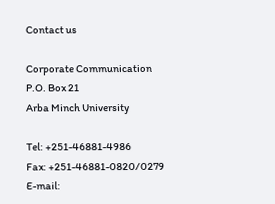Contact us

Corporate Communication
P.O. Box 21
Arba Minch University

Tel: +251-46881-4986
Fax: +251-46881-0820/0279
E-mail: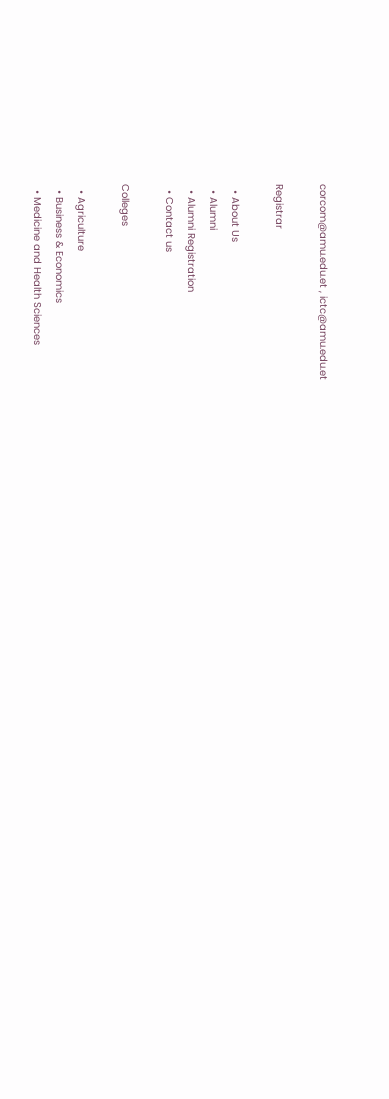corcom@amu.edu.et , ictc@amu.edu.et

Registrar

  • About Us
  • Alumni
  • Alumni Registration
  • Contact us

Colleges

  • Agriculture
  • Business & Economics
  • Medicine and Health Sciences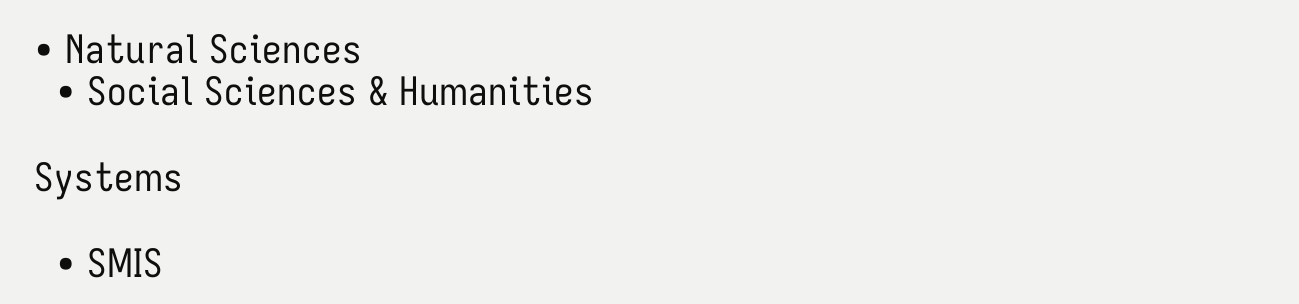• Natural Sciences
  • Social Sciences & Humanities

Systems

  • SMIS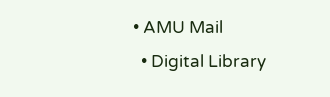• AMU Mail
  • Digital Library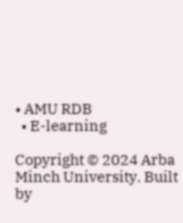• AMU RDB
  • E-learning

Copyright © 2024 Arba Minch University. Built by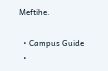Meftihe.

  • Campus Guide
  •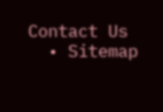Contact Us
  • Sitemap